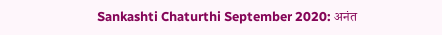Sankashti Chaturthi September 2020: अनंत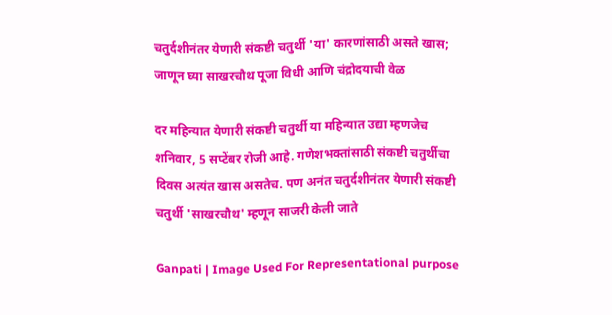चतुर्दशीनंतर येणारी संकष्टी चतुर्थी 'या' कारणांसाठी असते खास; जाणून घ्या साखरचौथ पूजा विधी आणि चंद्रोदयाची वेळ

दर महिन्यात येणारी संकष्टी चतुर्थी या महिन्यात उद्या म्हणजेच शनिवार, 5 सप्टेंबर रोजी आहे. गणेशभक्तांसाठी संकष्टी चतुर्थीचा दिवस अत्यंत खास असतेच. पण अनंत चतुर्दशीनंतर येणारी संकष्टी चतुर्थी 'साखरचौथ' म्हणून साजरी केली जाते

Ganpati | Image Used For Representational purpose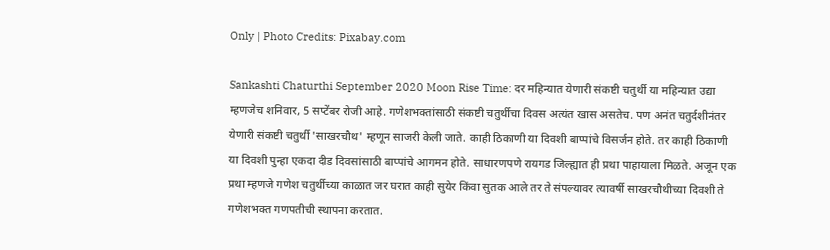Only | Photo Credits: Pixabay.com

Sankashti Chaturthi September 2020 Moon Rise Time: दर महिन्यात येणारी संकष्टी चतुर्थी या महिन्यात उद्या म्हणजेच शनिवार, 5 सप्टेंबर रोजी आहे. गणेशभक्तांसाठी संकष्टी चतुर्थीचा दिवस अत्यंत खास असतेच. पण अनंत चतुर्दशीनंतर येणारी संकष्टी चतुर्थी 'साखरचौथ' म्हणून साजरी केली जाते. काही ठिकाणी या दिवशी बाप्पांचे विसर्जन होते. तर काही ठिकाणी या दिवशी पुन्हा एकदा दीड दिवसांसाठी बाप्पांचे आगमन होते. साधारणपणे रायगड जिल्ह्यात ही प्रथा पाहायाला मिळते. अजून एक प्रथा म्हणजे गणेश चतुर्थीच्या काळात जर घरात काही सुयेर किंवा सुतक आले तर ते संपल्यावर त्यावर्षी साखरचौथीच्या दिवशी ते गणेशभक्त गणपतीची स्थापना करतात.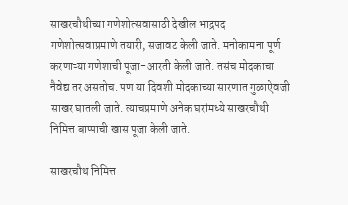साखरचौथीच्या गणेशोत्सवासाठी देखील भाद्रपद गणेशोत्सवाप्रमाणे तयारी, सजावट केली जाते. मनोकामना पूर्ण करणाऱ्या गणेशाची पूजा-आरती केली जाते. तसंच मोदकाचा नैवेद्य तर असतोच. पण या दिवशी मोदकाच्या सारणात गुळाऐवजी साखर घातली जाते. त्याचप्रमाणे अनेक घरांमध्ये साखरचौथी निमित्त बाप्पाची खास पूजा केली जाते.

साखरचौथ निमित्त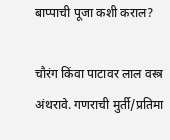बाप्पाची पूजा कशी कराल?

चौरंग किंवा पाटावर लाल वस्त्र अंथरावे. गणराची मुर्ती/प्रतिमा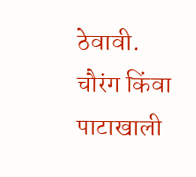ठेवावी. चौरंग किंवा पाटाखाली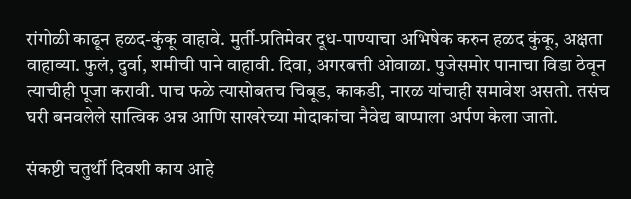रांगोळी काढून हळद-कुंकू वाहावे. मुर्ती-प्रतिमेवर दूध-पाण्याचा अभिषेक करुन हळद कुंकू, अक्षता वाहाव्या. फुलं, दुर्वा, शमीची पाने वाहावी. दिवा, अगरबत्ती ओवाळा. पुजेसमोर पानाचा विडा ठेवून त्याचीही पूजा करावी. पाच फळे त्यासोबतच चिबूड, काकडी, नारळ यांचाही समावेश असतो. तसंच घरी बनवलेले सात्विक अन्न आणि साखरेच्या मोदाकांचा नैवेद्य बाप्पाला अर्पण केला जातो.

संकष्टी चतुर्थी दिवशी काय आहे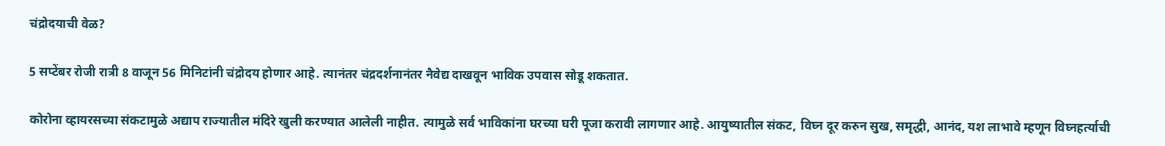चंद्रोदयाची वेळ?

5 सप्टेंबर रोजी रात्री 8 वाजून 56 मिनिटांनी चंद्रोदय होणार आहे. त्यानंतर चंद्रदर्शनानंतर नैवेद्य दाखवून भाविक उपवास सोडू शकतात.

कोरोना व्हायरसच्या संकटामुळे अद्याप राज्यातील मंदिरे खुली करण्यात आलेली नाहीत. त्यामुळे सर्व भाविकांना घरच्या घरी पूजा करावी लागणार आहे. आयुष्यातील संकट, विघ्न दूर करुन सुख, समृद्धी, आनंद, यश लाभावे म्हणून विघ्नहर्त्याची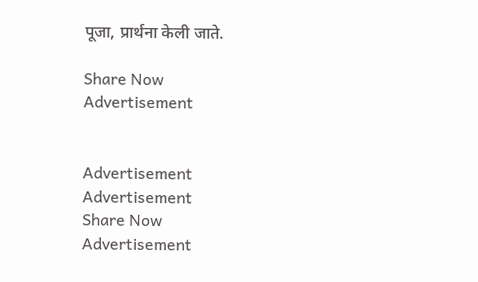पूजा, प्रार्थना केली जाते.

Share Now
Advertisement


Advertisement
Advertisement
Share Now
Advertisement